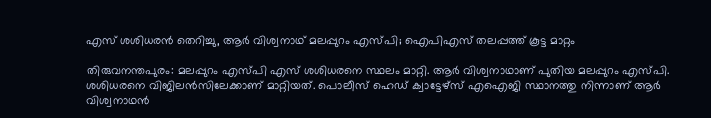എസ് ശശിധരൻ തെറിച്ചു, ആർ വിശ്വനാഥ് മലപ്പുറം എസ്പി; ഐപിഎസ് തലപ്പത്ത് കൂട്ട മാറ്റം

തിരുവനന്തപുരം: മലപ്പുറം എസ്പി എസ് ശശിധരനെ സ്ഥലം മാറ്റി. ആർ വിശ്വനാഥാണ് പുതിയ മലപ്പുറം എസ്പി. ശശിധരനെ വിജിലൻസിലേക്കാണ് മാറ്റിയത്. പൊലീസ് ഹെഡ് ക്വാട്ടേഴ്സ് എഐജി സ്ഥാനത്തു നിന്നാണ് ആർ വിശ്വനാഥൻ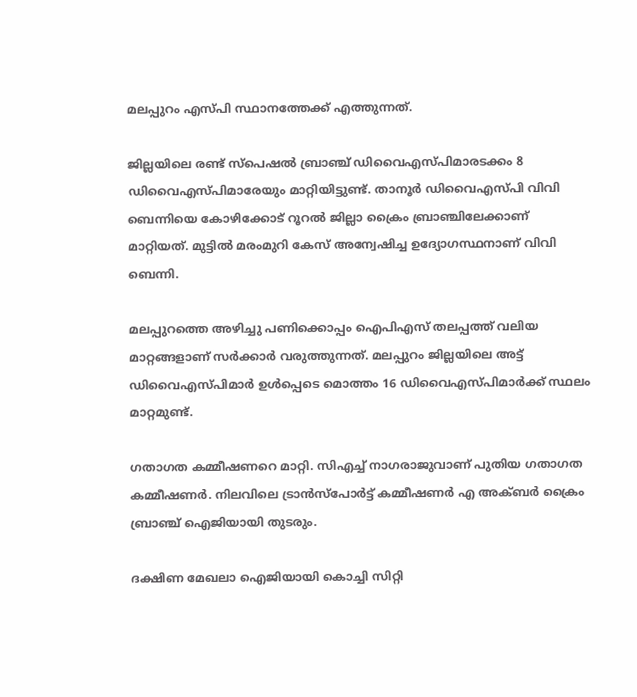മലപ്പുറം എസ്പി സ്ഥാനത്തേക്ക് എത്തുന്നത്.

ജില്ലയിലെ രണ്ട് സ്പെഷൽ ബ്രാഞ്ച് ‍ഡിവൈഎസ്പിമാരടക്കം 8 ഡിവൈഎസ്പിമാരേയും മാറ്റിയിട്ടുണ്ട്. താനൂർ ഡിവൈഎസ്പി വിവി ബെന്നിയെ കോഴിക്കോട് റൂറൽ ജില്ലാ ക്രൈം ബ്രാഞ്ചിലേക്കാണ് മാറ്റിയത്. മുട്ടില്‍ മരംമുറി കേസ് അന്വേഷിച്ച ഉദ്യോഗസ്ഥനാണ് വിവി ബെന്നി.

മലപ്പുറത്തെ അഴിച്ചു പണിക്കൊപ്പം ഐപിഎസ് തലപ്പത്ത് വലിയ മാറ്റങ്ങളാണ് സർക്കാർ വരുത്തുന്നത്. മലപ്പുറം ജില്ലയിലെ അട്ട് ഡിവൈഎസ്പിമാർ ഉൾപ്പെടെ മൊത്തം 16 ഡിവൈഎസ്പിമാർക്ക് സ്ഥലം മാറ്റമുണ്ട്.

ഗതാഗത കമ്മീഷണറെ മാറ്റി. സിഎച്ച് നാഗരാജുവാണ് പുതിയ ഗതാഗത കമ്മീഷണർ. നിലവിലെ ട്രാൻസ്പോർട്ട് കമ്മീഷണർ എ അക്ബർ ക്രൈം ബ്രാഞ്ച് ഐജിയായി തുടരും.

ദക്ഷിണ മേഖലാ ഐജിയായി കൊച്ചി സിറ്റി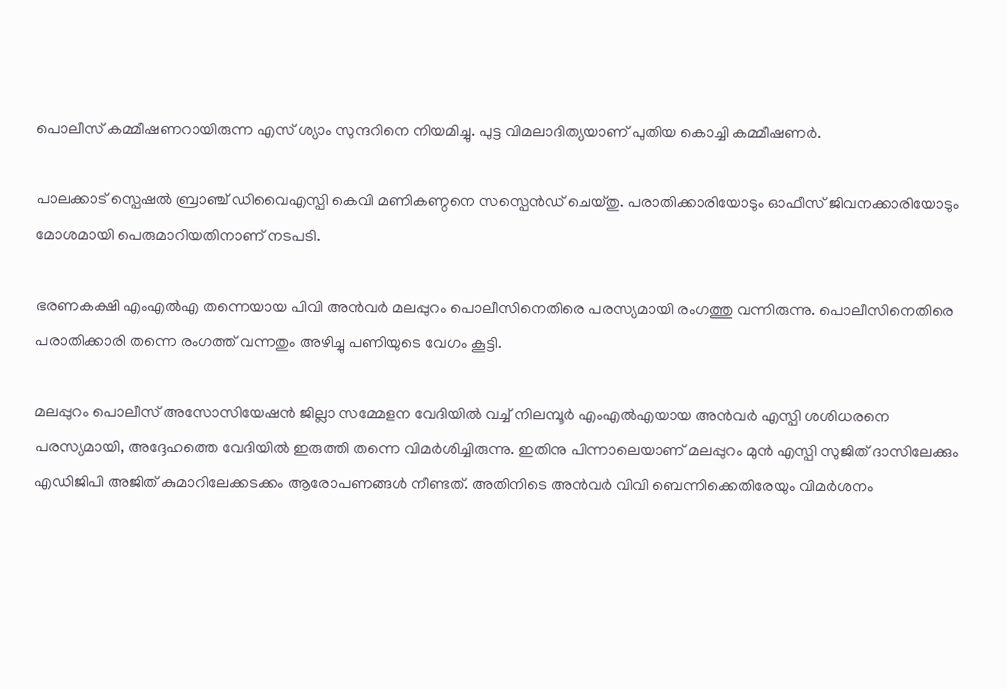പൊലീസ് കമ്മീഷണറായിരുന്ന എസ് ശ്യാം സുന്ദറിനെ നിയമിച്ചു. പുട്ട വിമലാദിത്യയാണ് പുതിയ കൊച്ചി കമ്മീഷണർ.

പാലക്കാട് സ്പെഷല്‍ ബ്രാഞ്ച് ഡിവൈഎസ്പി കെവി മണികണ്ഠനെ സസ്പെന്‍ഡ് ചെയ്തു. പരാതിക്കാരിയോടും ഓഫീസ് ജിവനക്കാരിയോടും മോശമായി പെരുമാറിയതിനാണ് നടപടി.

ഭരണകക്ഷി എംഎൽഎ തന്നെയായ പിവി അൻവർ മലപ്പുറം പൊലീസിനെതിരെ പരസ്യമായി രംഗത്തു വന്നിരുന്നു. പൊലീസിനെതിരെ പരാതിക്കാരി തന്നെ രംഗത്ത് വന്നതും അഴിച്ചു പണിയുടെ വേഗം കൂട്ടി.

മലപ്പുറം പൊലീസ് അസോസിയേഷൻ ജില്ലാ സമ്മേളന വേദിയിൽ വച്ച് നിലമ്പൂർ എംഎൽഎയായ അൻവർ എസ്പി ശശിധരനെ പരസ്യമായി, അദ്ദേഹത്തെ വേദിയിൽ ഇരുത്തി തന്നെ വിമർശിച്ചിരുന്നു. ഇതിനു പിന്നാലെയാണ് മലപ്പുറം മുൻ എസ്പി സുജിത് ദാസിലേക്കും എഡിജിപി അജിത് കുമാറിലേക്കടക്കം ആരോപണങ്ങൾ നീണ്ടത്. അതിനിടെ അന്‍വര്‍ വിവി ബെന്നിക്കെതിരേയും വിമര്‍ശനം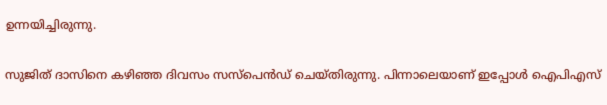ഉന്നയിച്ചിരുന്നു.

സുജിത് ദാസിനെ കഴിഞ്ഞ ദിവസം സസ്പെൻഡ് ചെയ്തിരുന്നു. പിന്നാലെയാണ് ഇപ്പോൾ ഐപിഎസ്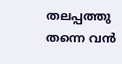തലപ്പത്തു തന്നെ വൻ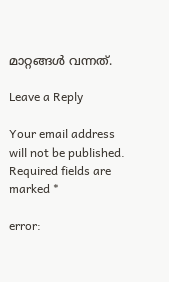മാറ്റങ്ങൾ വന്നത്.

Leave a Reply

Your email address will not be published. Required fields are marked *

error: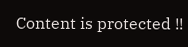Content is protected !!